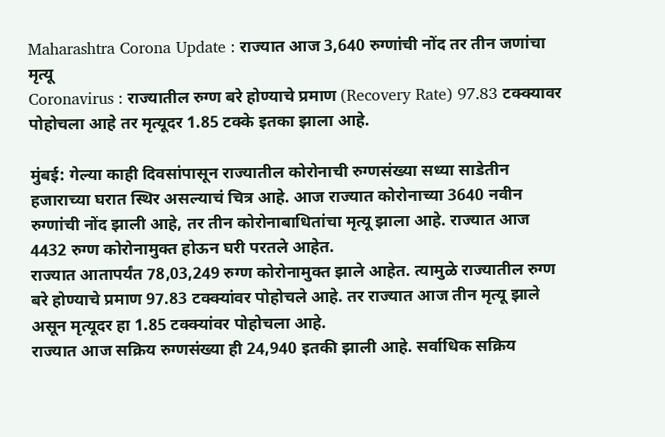Maharashtra Corona Update : राज्यात आज 3,640 रुग्णांची नोंद तर तीन जणांचा मृत्यू
Coronavirus : राज्यातील रुग्ण बरे होण्याचे प्रमाण (Recovery Rate) 97.83 टक्क्यावर पोहोचला आहे तर मृत्यूदर 1.85 टक्के इतका झाला आहे.

मुंबई: गेल्या काही दिवसांपासून राज्यातील कोरोनाची रुग्णसंख्या सध्या साडेतीन हजाराच्या घरात स्थिर असल्याचं चित्र आहे. आज राज्यात कोरोनाच्या 3640 नवीन रुग्णांची नोंद झाली आहे, तर तीन कोरोनाबाधितांचा मृत्यू झाला आहे. राज्यात आज 4432 रुग्ण कोरोनामुक्त होऊन घरी परतले आहेत.
राज्यात आतापर्यंत 78,03,249 रुग्ण कोरोनामुक्त झाले आहेत. त्यामुळे राज्यातील रुग्ण बरे होण्याचे प्रमाण 97.83 टक्क्यांवर पोहोचले आहे. तर राज्यात आज तीन मृत्यू झाले असून मृत्यूदर हा 1.85 टक्क्यांवर पोहोचला आहे.
राज्यात आज सक्रिय रुग्णसंख्या ही 24,940 इतकी झाली आहे. सर्वाधिक सक्रिय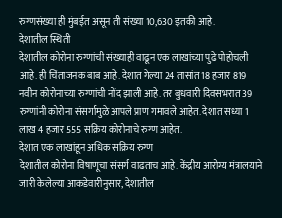रुग्णसंख्या ही मुंबईत असून ती संख्या 10,630 इतकी आहे.
देशातील स्थिती
देशातील कोरोना रुग्णांची संख्याही वाढून एक लाखांच्या पुढे पोहोचली आहे. ही चिंताजनक बाब आहे. देशात गेल्या 24 तासांत 18 हजार 819 नवीन कोरोनाच्या रुग्णांची नोंद झाली आहे. तर बुधवारी दिवसभरात 39 रुग्णांनी कोरोना संसर्गामुळे आपले प्राण गमावले आहेत. देशात सध्या 1 लाख 4 हजार 555 सक्रिय कोरोनाचे रुग्ण आहेत.
देशात एक लाखांहून अधिक सक्रिय रुग्ण
देशातील कोरोना विषाणूचा संसर्ग वाढताच आहे. केंद्रीय आरोग्य मंत्रालयाने जारी केलेल्या आकडेवारीनुसार, देशातील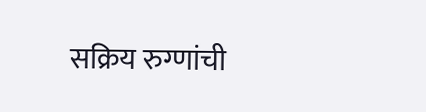सक्रिय रुग्णांची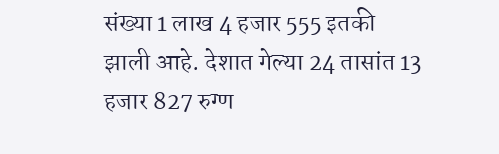संख्या 1 लाख 4 हजार 555 इतकी झाली आहे. देशात गेल्या 24 तासांत 13 हजार 827 रुग्ण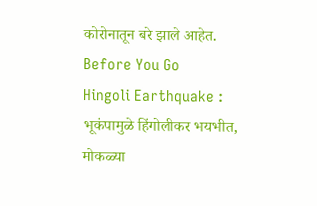कोरोनातून बरे झाले आहेत.
Before You Go
Hingoli Earthquake : भूकंपामुळे हिंगोलीकर भयभीत, मोकळ्या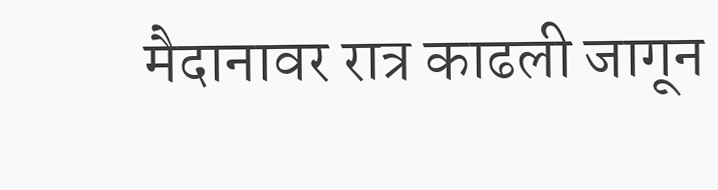मैदानावर रात्र काढली जागून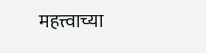महत्त्वाच्या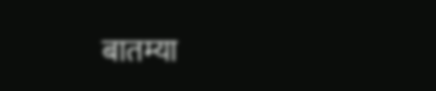बातम्या